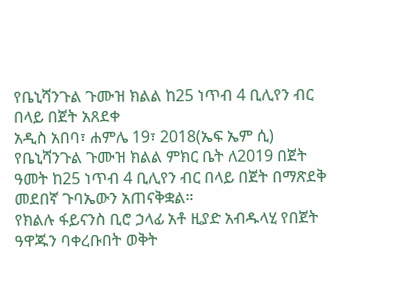የቤኒሻንጉል ጉሙዝ ክልል ከ25 ነጥብ 4 ቢሊየን ብር በላይ በጀት አጸደቀ
አዲስ አበባ፣ ሐምሌ 19፣ 2018(ኤፍ ኤም ሲ) የቤኒሻንጉል ጉሙዝ ክልል ምክር ቤት ለ2019 በጀት ዓመት ከ25 ነጥብ 4 ቢሊየን ብር በላይ በጀት በማጽደቅ መደበኛ ጉባኤውን አጠናቅቋል።
የክልሉ ፋይናንስ ቢሮ ኃላፊ አቶ ዚያድ አብዱላሂ የበጀት ዓዋጁን ባቀረቡበት ወቅት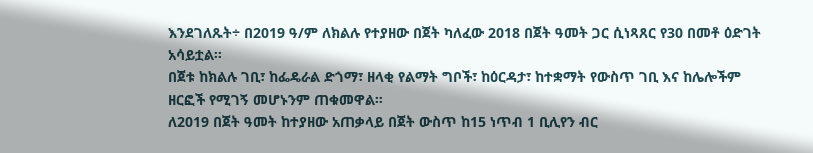እንደገለጹት÷ በ2019 ዓ/ም ለክልሉ የተያዘው በጀት ካለፈው 2018 በጀት ዓመት ጋር ሲነጻጸር የ30 በመቶ ዕድገት አሳይቷል፡፡
በጀቱ ከክልሉ ገቢ፣ ከፌዴራል ድጎማ፣ ዘላቂ የልማት ግቦች፣ ከዕርዳታ፣ ከተቋማት የውስጥ ገቢ እና ከሌሎችም ዘርፎች የሚገኝ መሆኑንም ጠቁመዋል።
ለ2019 በጀት ዓመት ከተያዘው አጠቃላይ በጀት ውስጥ ከ15 ነጥብ 1 ቢሊየን ብር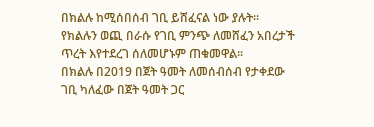በክልሉ ከሚሰበሰብ ገቢ ይሸፈናል ነው ያሉት።
የክልሉን ወጪ በራሱ የገቢ ምንጭ ለመሸፈን አበረታች ጥረት እየተደረገ ሰለመሆኑም ጠቁመዋል፡፡
በክልሉ በ2019 በጀት ዓመት ለመሰብሰብ የታቀደው ገቢ ካለፈው በጀት ዓመት ጋር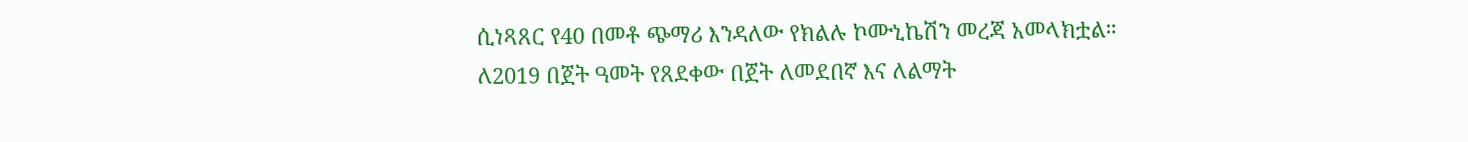ሲነጻጸር የ40 በመቶ ጭማሪ እንዳለው የክልሉ ኮሙኒኬሽን መረጃ አመላክቷል።
ለ2019 በጀት ዓመት የጸደቀው በጀት ለመደበኛ እና ለልማት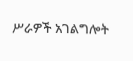ሥራዎች አገልግሎት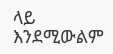ላይ እንደሚውልም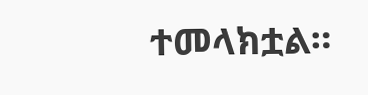ተመላክቷል።